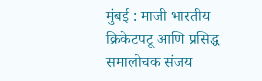मुंबई : माजी भारतीय क्रिकेटपटू आणि प्रसिद्ध समालोचक संजय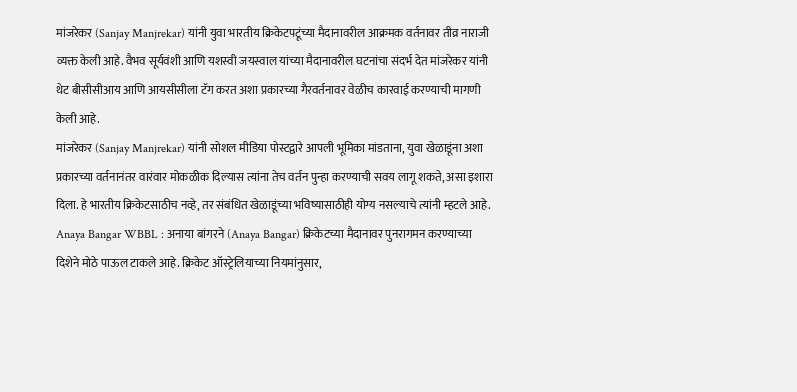मांजरेकर (Sanjay Manjrekar) यांनी युवा भारतीय क्रिकेटपटूंच्या मैदानावरील आक्रमक वर्तनावर तीव्र नाराजी व्यक्त केली आहे. वैभव सूर्यवंशी आणि यशस्वी जयस्वाल यांच्या मैदानावरील घटनांचा संदर्भ देत मांजरेकर यांनी थेट बीसीसीआय आणि आयसीसीला टॅग करत अशा प्रकारच्या गैरवर्तनावर वेळीच कारवाई करण्याची मागणी केली आहे.
मांजरेकर (Sanjay Manjrekar) यांनी सोशल मीडिया पोस्टद्वारे आपली भूमिका मांडताना, युवा खेळाडूंना अशा प्रकारच्या वर्तनानंतर वारंवार मोकळीक दिल्यास त्यांना तेच वर्तन पुन्हा करण्याची सवय लागू शकते, असा इशारा दिला. हे भारतीय क्रिकेटसाठीच नव्हे, तर संबंधित खेळाडूंच्या भविष्यासाठीही योग्य नसल्याचे त्यांनी म्हटले आहे.
Anaya Bangar WBBL : अनाया बांगरने (Anaya Bangar) क्रिकेटच्या मैदानावर पुनरागमन करण्याच्या दिशेने मोठे पाऊल टाकले आहे. क्रिकेट ऑस्ट्रेलियाच्या नियमांनुसार,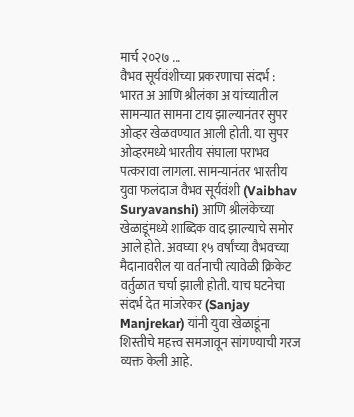मार्च २०२७ ...
वैभव सूर्यवंशीच्या प्रकरणाचा संदर्भ :
भारत अ आणि श्रीलंका अ यांच्यातील सामन्यात सामना टाय झाल्यानंतर सुपर ओव्हर खेळवण्यात आली होती. या सुपर ओव्हरमध्ये भारतीय संघाला पराभव पत्करावा लागला. सामन्यानंतर भारतीय युवा फलंदाज वैभव सूर्यवंशी (Vaibhav Suryavanshi) आणि श्रीलंकेच्या खेळाडूंमध्ये शाब्दिक वाद झाल्याचे समोर आले होते. अवघ्या १५ वर्षांच्या वैभवच्या मैदानावरील या वर्तनाची त्यावेळी क्रिकेट वर्तुळात चर्चा झाली होती. याच घटनेचा संदर्भ देत मांजरेकर (Sanjay Manjrekar) यांनी युवा खेळाडूंना शिस्तीचे महत्त्व समजावून सांगण्याची गरज व्यक्त केली आहे.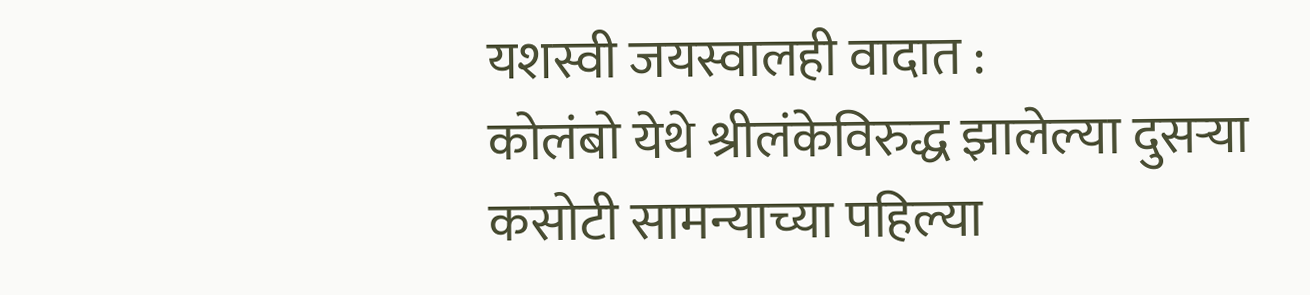यशस्वी जयस्वालही वादात :
कोलंबो येथे श्रीलंकेविरुद्ध झालेल्या दुसऱ्या कसोटी सामन्याच्या पहिल्या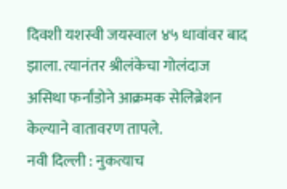दिवशी यशस्वी जयस्वाल ४५ धावांवर बाद झाला. त्यानंतर श्रीलंकेचा गोलंदाज असिथा फर्नांडोने आक्रमक सेलिब्रेशन केल्याने वातावरण तापले.
नवी दिल्ली : नुकत्याच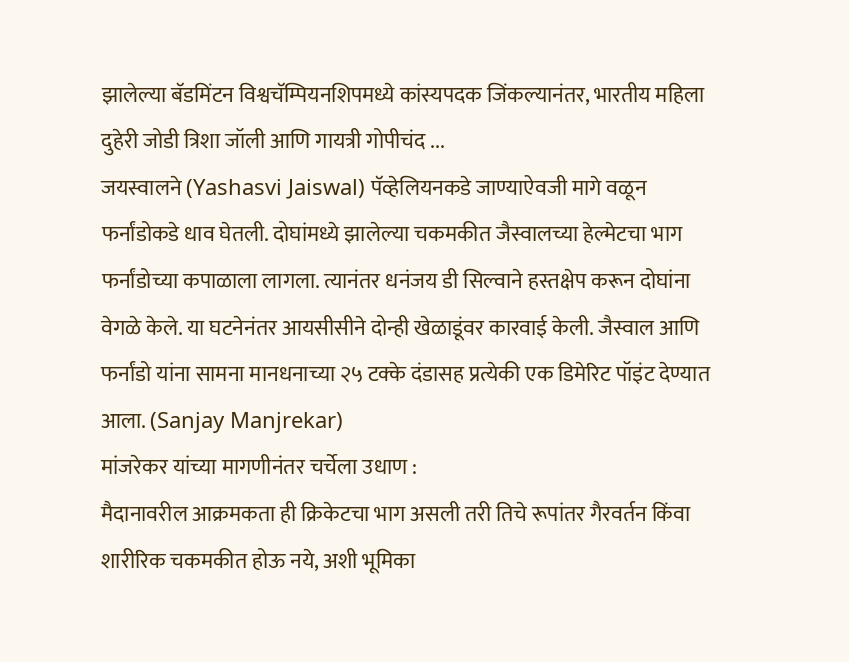झालेल्या बॅडमिंटन विश्वचॅम्पियनशिपमध्ये कांस्यपदक जिंकल्यानंतर, भारतीय महिला दुहेरी जोडी त्रिशा जॉली आणि गायत्री गोपीचंद ...
जयस्वालने (Yashasvi Jaiswal) पॅव्हेलियनकडे जाण्याऐवजी मागे वळून फर्नांडोकडे धाव घेतली. दोघांमध्ये झालेल्या चकमकीत जैस्वालच्या हेल्मेटचा भाग फर्नांडोच्या कपाळाला लागला. त्यानंतर धनंजय डी सिल्वाने हस्तक्षेप करून दोघांना वेगळे केले. या घटनेनंतर आयसीसीने दोन्ही खेळाडूंवर कारवाई केली. जैस्वाल आणि फर्नांडो यांना सामना मानधनाच्या २५ टक्के दंडासह प्रत्येकी एक डिमेरिट पॉइंट देण्यात आला. (Sanjay Manjrekar)
मांजरेकर यांच्या मागणीनंतर चर्चेला उधाण :
मैदानावरील आक्रमकता ही क्रिकेटचा भाग असली तरी तिचे रूपांतर गैरवर्तन किंवा शारीरिक चकमकीत होऊ नये, अशी भूमिका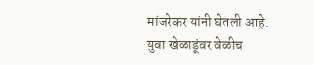मांजरेकर यांनी घेतली आहे. युवा खेळाडूंवर वेळीच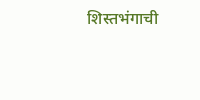शिस्तभंगाची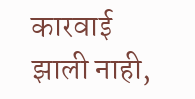कारवाई झाली नाही,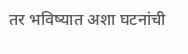तर भविष्यात अशा घटनांची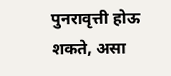पुनरावृत्ती होऊ शकते, असा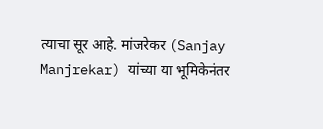त्याचा सूर आहे. मांजरेकर (Sanjay Manjrekar) यांच्या या भूमिकेनंतर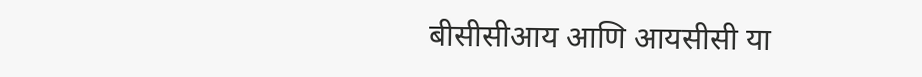बीसीसीआय आणि आयसीसी या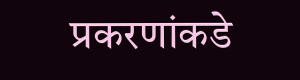प्रकरणांकडे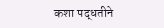कशा पद्धतीने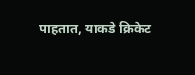पाहतात, याकडे क्रिकेट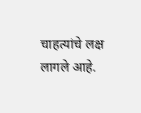चाहत्यांचे लक्ष लागले आहे.